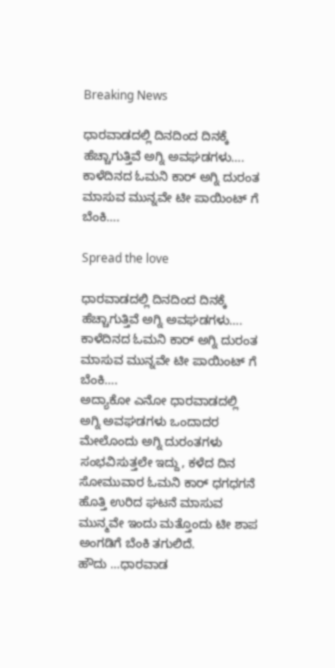Breaking News

ಧಾರವಾಡದಲ್ಲಿ ದಿನದಿಂದ ದಿನಕ್ಕೆ ಹೆಚ್ಚಾಗುತ್ತಿವೆ ಅಗ್ನಿ ಅವಘಡಗಳು…. ಕಾಳೆದಿನದ ಓಮನಿ ಕಾರ್ ಅಗ್ನಿ ದುರಂತ ಮಾಸುವ ಮುನ್ನವೇ ಟೀ ಪಾಯಿಂಟ್ ‌ಗೆ ಬೆಂಕಿ….

Spread the love

ಧಾರವಾಡದಲ್ಲಿ ದಿನದಿಂದ ದಿನಕ್ಕೆ ಹೆಚ್ಚಾಗುತ್ತಿವೆ ಅಗ್ನಿ ಅವಘಡಗಳು…. ಕಾಳೆದಿನದ ಓಮನಿ ಕಾರ್ ಅಗ್ನಿ ದುರಂತ ಮಾಸುವ ಮುನ್ನವೇ ಟೀ ಪಾಯಿಂಟ್ ‌ಗೆ ಬೆಂಕಿ….
ಅದ್ಯಾಕೋ ಎನೋ ಧಾರವಾಡದಲ್ಲಿ ಅಗ್ನಿ ಅವಘಡಗಳು ಒಂದಾದರ ಮೇಲೊಂದು ಅಗ್ನಿ ದುರಂತಗಳು ಸಂಭವಿಸುತ್ತಲೇ ಇದ್ದು, ಕಳೆದ ದಿನ ಸೋಮುವಾರ ಓಮನಿ ಕಾರ್ ಧಗಧಗನೆ ಹೊತ್ತಿ ಉರಿದ ಘಟನೆ ಮಾಸುವ ಮುನ್ಮವೇ ಇಂದು ಮತ್ತೊಂದು ಟೀ ಶಾಪ ಅಂಗಡಿಗೆ ಬೆಂಕಿ ತಗುಲಿದೆ.
ಹೌದು …ಧಾರವಾಡ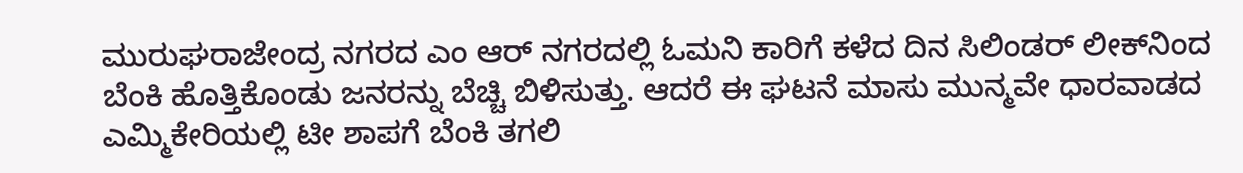ಮುರುಘರಾಜೇಂದ್ರ ನಗರದ ಎಂ ಆರ್ ನಗರದಲ್ಲಿ ಓಮನಿ ಕಾರಿಗೆ ಕಳೆದ ದಿನ ಸಿಲಿಂಡರ್ ಲೀಕ್‌ನಿಂದ ಬೆಂಕಿ ಹೊತ್ತಿಕೊಂಡು ಜನರನ್ನು ಬೆಚ್ಚಿ ಬಿಳಿಸುತ್ತು. ಆದರೆ ಈ ಘಟನೆ ಮಾಸು ಮುನ್ಮವೇ ಧಾರವಾಡದ ಎಮ್ಮಿಕೇರಿಯಲ್ಲಿ ಟೀ ಶಾಪಗೆ ಬೆಂಕಿ ತಗಲಿ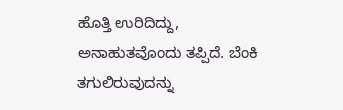ಹೊತ್ತಿ ಉರಿದಿದ್ದು,
ಅನಾಹುತವೊಂದು ತಪ್ಪಿದೆ. ಬೆಂಕಿ ತಗುಲಿರುವುದನ್ನು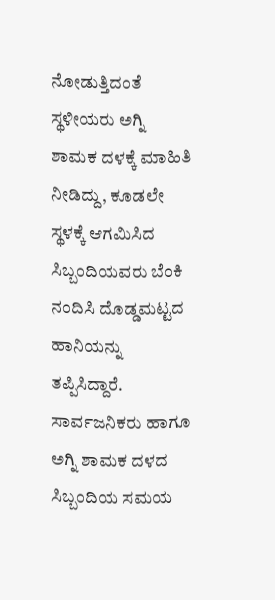ನೋಡುತ್ತಿದಂತೆ ಸ್ಥಳೀಯರು ಅಗ್ನಿ ಶಾಮಕ ದಳಕ್ಕೆ ಮಾಹಿತಿ ನೀಡಿದ್ದು, ಕೂಡಲೇ ಸ್ಥಳಕ್ಕೆ ಆಗಮಿಸಿದ ಸಿಬ್ಬಂದಿಯವರು ಬೆಂಕಿ ನಂದಿಸಿ ದೊಡ್ಡಮಟ್ಟದ ಹಾನಿಯನ್ನು ತಪ್ಪಿಸಿದ್ದಾರೆ. ಸಾರ್ವಜನಿಕರು ಹಾಗೂ ಅಗ್ನಿ ಶಾಮಕ ದಳದ ಸಿಬ್ಬಂದಿಯ ಸಮಯ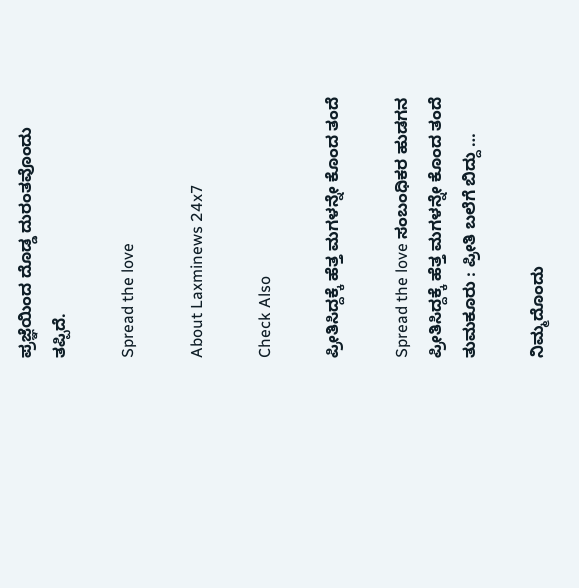ಪ್ರಜ್ಞೆಯಿಂದ ದೊಡ್ಡ ದುರಂತವೊಂದು ತಪ್ಪಿದೆ.

Spread the love

About Laxminews 24x7

Check Also

ಪ್ರೀತಿಸಿದ್ದಕ್ಕೆ ಹೆತ್ತ ಮಗಳನ್ನೇ ಕೊಂದ ತಂದೆ

Spread the love ಸಂಬಂಧಿಕರ‌ ಹುಡಗನ ಪ್ರೀತಿಸಿದ್ದಕ್ಕೆ ಹೆತ್ತ ಮಗಳನ್ನೇ ಕೊಂದ ತಂದೆ ತುಮಕೂರು : ಪ್ರೀತಿ ಬಲೆಗೆ ಬಿದ್ದು …

ನಿಮ್ಮದೊಂದು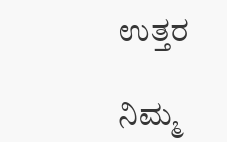ಉತ್ತರ

ನಿಮ್ಮ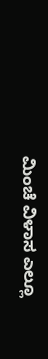ಮಿಂಚೆ ವಿಳಾಸ ಎಲ್ಲೂ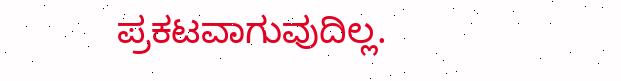ಪ್ರಕಟವಾಗುವುದಿಲ್ಲ.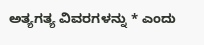ಅತ್ಯಗತ್ಯ ವಿವರಗಳನ್ನು * ಎಂದು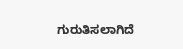ಗುರುತಿಸಲಾಗಿದೆ